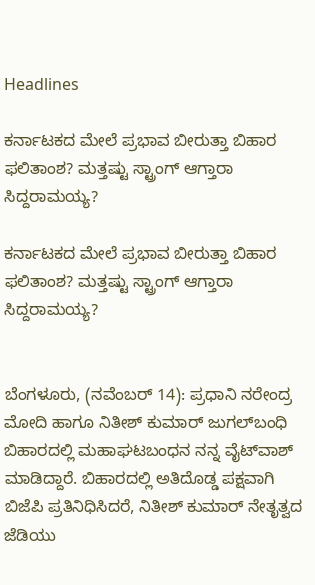Headlines

ಕರ್ನಾಟಕದ ಮೇಲೆ ಪ್ರಭಾವ ಬೀರುತ್ತಾ ಬಿಹಾರ ಫಲಿತಾಂಶ? ಮತ್ತಷ್ಟು ಸ್ಟ್ರಾಂಗ್ ಆಗ್ತಾರಾ ಸಿದ್ದರಾಮಯ್ಯ?

ಕರ್ನಾಟಕದ ಮೇಲೆ ಪ್ರಭಾವ ಬೀರುತ್ತಾ ಬಿಹಾರ ಫಲಿತಾಂಶ? ಮತ್ತಷ್ಟು ಸ್ಟ್ರಾಂಗ್ ಆಗ್ತಾರಾ ಸಿದ್ದರಾಮಯ್ಯ?


ಬೆಂಗಳೂರು, (ನವೆಂಬರ್ 14): ಪ್ರಧಾನಿ ನರೇಂದ್ರ ಮೋದಿ ಹಾಗೂ ನಿತೀಶ್ ಕುಮಾರ್ ಜುಗಲ್‌ಬಂಧಿ ಬಿಹಾರದಲ್ಲಿ ಮಹಾಘಟಬಂಧನ ನನ್ನ ವೈಟ್‌ವಾಶ್ ಮಾಡಿದ್ದಾರೆ. ಬಿಹಾರದಲ್ಲಿ ಅತಿದೊಡ್ಡ ಪಕ್ಷವಾಗಿ ಬಿಜೆಪಿ ಪ್ರತಿನಿಧಿಸಿದರೆ, ನಿತೀಶ್ ಕುಮಾರ್ ನೇತೃತ್ವದ ಜೆಡಿಯು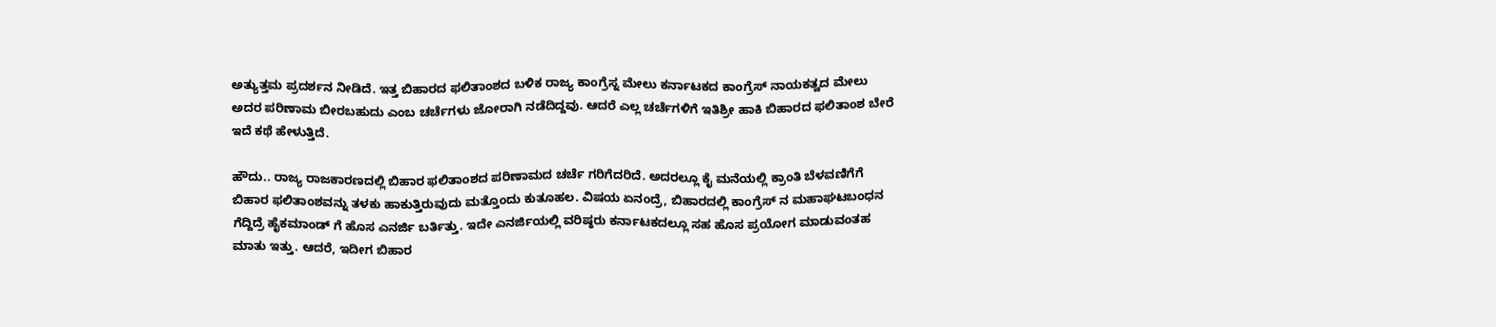ಅತ್ಯುತ್ತಮ ಪ್ರದರ್ಶನ ನೀಡಿದೆ. ಇತ್ತ ಬಿಹಾರದ ಫಲಿತಾಂಶದ ಬಳಿಕ ರಾಜ್ಯ ಕಾಂಗ್ರೆಸ್ನ ಮೇಲು ಕರ್ನಾಟಕದ ಕಾಂಗ್ರೆಸ್ ನಾಯಕತ್ವದ ಮೇಲು ಅದರ ಪರಿಣಾಮ ಬೀರಬಹುದು ಎಂಬ ಚರ್ಚೆಗಳು ಜೋರಾಗಿ ನಡೆದಿದ್ದವು. ಆದರೆ ಎಲ್ಲ ಚರ್ಚೆಗಳಿಗೆ ಇತಿಶ್ರೀ ಹಾಕಿ ಬಿಹಾರದ ಫಲಿತಾಂಶ ಬೇರೆ ಇದೆ ಕಥೆ ಹೇಳುತ್ತಿದೆ.

ಹೌದು.. ರಾಜ್ಯ ರಾಜಕಾರಣದಲ್ಲಿ ಬಿಹಾರ ಫಲಿತಾಂಶದ ಪರಿಣಾಮದ ಚರ್ಚೆ ಗರಿಗೆದರಿದೆ. ಅದರಲ್ಲೂ ಕೈ ಮನೆಯಲ್ಲಿ ಕ್ರಾಂತಿ ಬೆಳವಣಿಗೆಗೆ ಬಿಹಾರ ಫಲಿತಾಂಶವನ್ನು ತಳಕು ಹಾಕುತ್ತಿರುವುದು ಮತ್ತೊಂದು ಕುತೂಹಲ. ವಿಷಯ ಏನಂದ್ರೆ, ಬಿಹಾರದಲ್ಲಿ ಕಾಂಗ್ರೆಸ್ ನ ಮಹಾಘಟಬಂಧನ ಗೆದ್ದಿದ್ರೆ ಹೈಕಮಾಂಡ್ ಗೆ ಹೊಸ ಎನರ್ಜಿ ಬರ್ತಿತ್ತು. ಇದೇ ಎನರ್ಜಿಯಲ್ಲಿ ವರಿಷ್ಠರು ಕರ್ನಾಟಕದಲ್ಲೂ ಸಹ ಹೊಸ ಪ್ರಯೋಗ ಮಾಡುವಂತಹ ಮಾತು ಇತ್ತು. ಆದರೆ, ಇದೀಗ ಬಿಹಾರ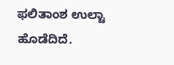ಫಲಿತಾಂಶ ಉಲ್ಟಾ ಹೊಡೆದಿದೆ.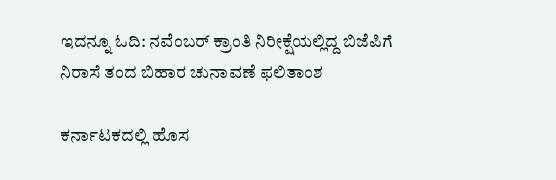ಇದನ್ನೂ ಓದಿ: ನವೆಂಬರ್ ಕ್ರಾಂತಿ ನಿರೀಕ್ಷೆಯಲ್ಲಿದ್ದ ಬಿಜೆಪಿಗೆ ನಿರಾಸೆ ತಂದ ಬಿಹಾರ ಚುನಾವಣೆ ಫಲಿತಾಂಶ

ಕರ್ನಾಟಕದಲ್ಲಿ ಹೊಸ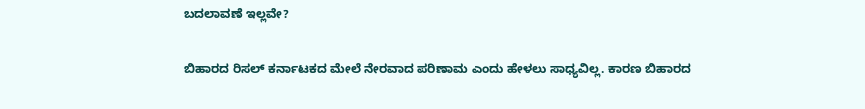ಬದಲಾವಣೆ ಇಲ್ಲವೇ?

ಬಿಹಾರದ ರಿಸಲ್ ಕರ್ನಾಟಕದ ಮೇಲೆ ನೇರವಾದ ಪರಿಣಾಮ ಎಂದು ಹೇಳಲು ಸಾಧ್ಯವಿಲ್ಲ. ಕಾರಣ ಬಿಹಾರದ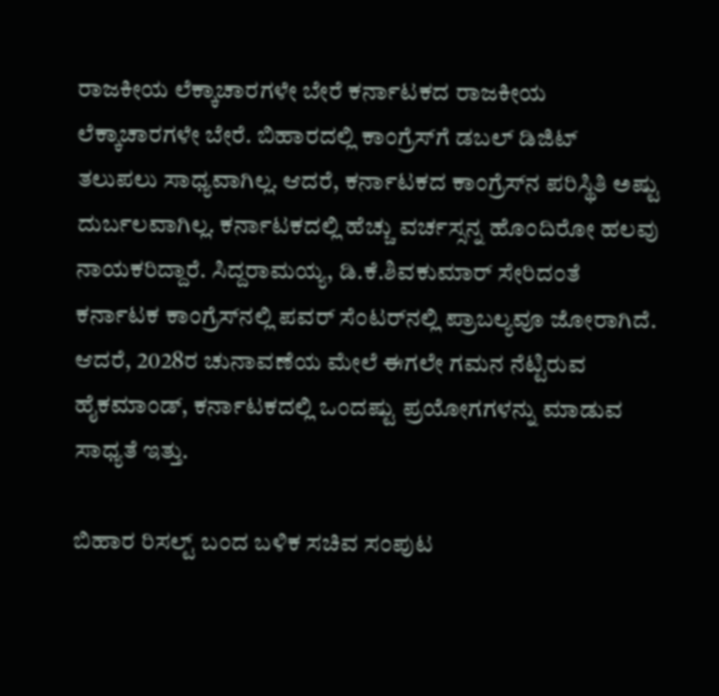ರಾಜಕೀಯ ಲೆಕ್ಕಾಚಾರಗಳೇ ಬೇರೆ ಕರ್ನಾಟಕದ ರಾಜಕೀಯ ಲೆಕ್ಕಾಚಾರಗಳೇ ಬೇರೆ. ಬಿಹಾರದಲ್ಲಿ ಕಾಂಗ್ರೆಸ್‌ಗೆ ಡಬಲ್ ಡಿಜಿಟ್ ತಲುಪಲು ಸಾಧ್ಯವಾಗಿಲ್ಲ. ಆದರೆ, ಕರ್ನಾಟಕದ ಕಾಂಗ್ರೆಸ್‌ನ ಪರಿಸ್ಥಿತಿ ಅಷ್ಟು ದುರ್ಬಲವಾಗಿಲ್ಲ. ಕರ್ನಾಟಕದಲ್ಲಿ ಹೆಚ್ಚು ವರ್ಚಸ್ಸನ್ನ ಹೊಂದಿರೋ ಹಲವು ನಾಯಕರಿದ್ದಾರೆ. ಸಿದ್ದರಾಮಯ್ಯ, ಡಿ.ಕೆ.ಶಿವಕುಮಾರ್ ಸೇರಿದಂತೆ ಕರ್ನಾಟಕ ಕಾಂಗ್ರೆಸ್‌ನಲ್ಲಿ ಪವರ್ ಸೆಂಟರ್‌ನಲ್ಲಿ ಪ್ರಾಬಲ್ಯವೂ ಜೋರಾಗಿದೆ. ಆದರೆ, 2028ರ ಚುನಾವಣೆಯ ಮೇಲೆ ಈಗಲೇ ಗಮನ ನೆಟ್ಟಿರುವ ಹೈಕಮಾಂಡ್, ಕರ್ನಾಟಕದಲ್ಲಿ ಒಂದಷ್ಟು ಪ್ರಯೋಗಗಳನ್ನು ಮಾಡುವ ಸಾಧ್ಯತೆ ಇತ್ತು.

ಬಿಹಾರ ರಿಸಲ್ಟ್ ಬಂದ ಬಳಿಕ ಸಚಿವ ಸಂಪುಟ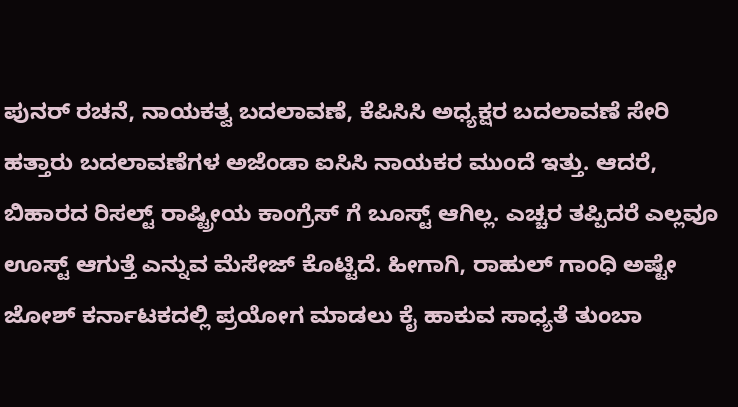ಪುನರ್ ರಚನೆ, ನಾಯಕತ್ವ ಬದಲಾವಣೆ, ಕೆಪಿಸಿಸಿ ಅಧ್ಯಕ್ಷರ ಬದಲಾವಣೆ ಸೇರಿ ಹತ್ತಾರು ಬದಲಾವಣೆಗಳ ಅಜೆಂಡಾ ಐಸಿಸಿ ನಾಯಕರ ಮುಂದೆ ಇತ್ತು. ಆದರೆ, ಬಿಹಾರದ ರಿಸಲ್ಟ್ ರಾಷ್ಟ್ರೀಯ ಕಾಂಗ್ರೆಸ್ ಗೆ ಬೂಸ್ಟ್ ಆಗಿಲ್ಲ. ಎಚ್ಚರ ತಪ್ಪಿದರೆ ಎಲ್ಲವೂ ಊಸ್ಟ್ ಆಗುತ್ತೆ ಎನ್ನುವ ಮೆಸೇಜ್ ಕೊಟ್ಟಿದೆ. ಹೀಗಾಗಿ, ರಾಹುಲ್ ಗಾಂಧಿ ಅಷ್ಟೇ ಜೋಶ್ ಕರ್ನಾಟಕದಲ್ಲಿ ಪ್ರಯೋಗ ಮಾಡಲು ಕೈ ಹಾಕುವ ಸಾಧ್ಯತೆ ತುಂಬಾ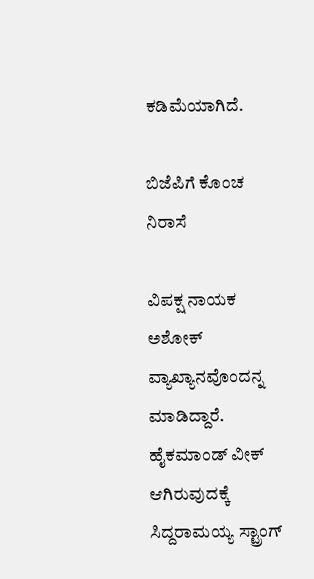ಕಡಿಮೆಯಾಗಿದೆ.

ಬಿಜೆಪಿಗೆ ಕೊಂಚ ನಿರಾಸೆ

ವಿಪಕ್ಷ ನಾಯಕ ಅಶೋಕ್ ವ್ಯಾಖ್ಯಾನವೊಂದನ್ನ ಮಾಡಿದ್ದಾರೆ. ಹೈಕಮಾಂಡ್ ವೀಕ್ ಆಗಿರುವುದಕ್ಕೆ ಸಿದ್ದರಾಮಯ್ಯ ಸ್ಟ್ರಾಂಗ್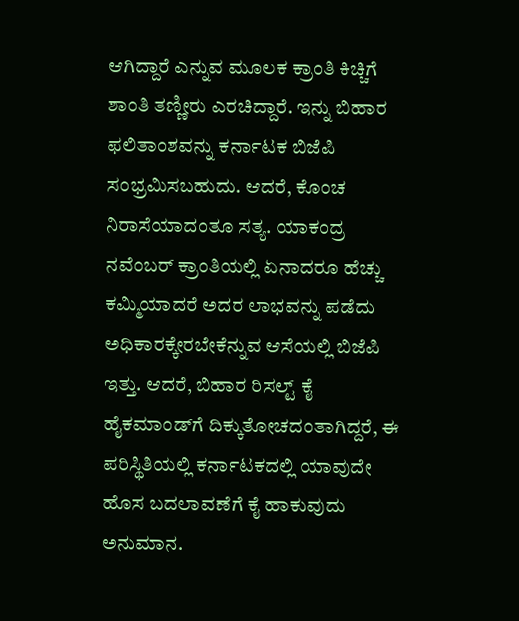ಆಗಿದ್ದಾರೆ ಎನ್ನುವ ಮೂಲಕ ಕ್ರಾಂತಿ ಕಿಚ್ಚಿಗೆ ಶಾಂತಿ ತಣ್ಣೀರು ಎರಚಿದ್ದಾರೆ. ಇನ್ನು ಬಿಹಾರ ಫಲಿತಾಂಶವನ್ನು ಕರ್ನಾಟಕ ಬಿಜೆಪಿ ಸಂಭ್ರಮಿಸಬಹುದು. ಆದರೆ, ಕೊಂಚ ನಿರಾಸೆಯಾದಂತೂ ಸತ್ಯ. ಯಾಕಂದ್ರ ನವೆಂಬರ್ ಕ್ರಾಂತಿಯಲ್ಲಿ ಏನಾದರೂ ಹೆಚ್ಚು ಕಮ್ಮಿಯಾದರೆ ಅದರ ಲಾಭವನ್ನು ಪಡೆದು ಅಧಿಕಾರಕ್ಕೇರಬೇಕೆನ್ನುವ ಆಸೆಯಲ್ಲಿ ಬಿಜೆಪಿ ಇತ್ತು. ಆದರೆ, ಬಿಹಾರ ರಿಸಲ್ಟ್ ಕೈ ಹೈಕಮಾಂಡ್‌ಗೆ ದಿಕ್ಕುತೋಚದಂತಾಗಿದ್ದರೆ, ಈ ಪರಿಸ್ಥಿತಿಯಲ್ಲಿ ಕರ್ನಾಟಕದಲ್ಲಿ ಯಾವುದೇ ಹೊಸ ಬದಲಾವಣೆಗೆ ಕೈ ಹಾಕುವುದು ಅನುಮಾನ.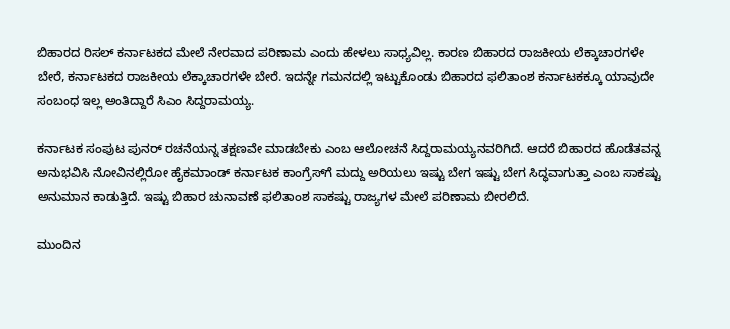ಬಿಹಾರದ ರಿಸಲ್ ಕರ್ನಾಟಕದ ಮೇಲೆ ನೇರವಾದ ಪರಿಣಾಮ ಎಂದು ಹೇಳಲು ಸಾಧ್ಯವಿಲ್ಲ. ಕಾರಣ ಬಿಹಾರದ ರಾಜಕೀಯ ಲೆಕ್ಕಾಚಾರಗಳೇ ಬೇರೆ, ಕರ್ನಾಟಕದ ರಾಜಕೀಯ ಲೆಕ್ಕಾಚಾರಗಳೇ ಬೇರೆ. ಇದನ್ನೇ ಗಮನದಲ್ಲಿ ಇಟ್ಟುಕೊಂಡು ಬಿಹಾರದ ಫಲಿತಾಂಶ ಕರ್ನಾಟಕಕ್ಕೂ ಯಾವುದೇ ಸಂಬಂಧ ಇಲ್ಲ ಅಂತಿದ್ದಾರೆ ಸಿಎಂ ಸಿದ್ದರಾಮಯ್ಯ.

ಕರ್ನಾಟಕ ಸಂಪುಟ ಪುನರ್ ರಚನೆಯನ್ನ ತಕ್ಷಣವೇ ಮಾಡಬೇಕು ಎಂಬ ಆಲೋಚನೆ ಸಿದ್ದರಾಮಯ್ಯನವರಿಗಿದೆ. ಆದರೆ ಬಿಹಾರದ ಹೊಡೆತವನ್ನ ಅನುಭವಿಸಿ ನೋವಿನಲ್ಲಿರೋ ಹೈಕಮಾಂಡ್ ಕರ್ನಾಟಕ ಕಾಂಗ್ರೆಸ್‌ಗೆ ಮದ್ದು ಅರಿಯಲು ಇಷ್ಟು ಬೇಗ ಇಷ್ಟು ಬೇಗ ಸಿದ್ಧವಾಗುತ್ತಾ ಎಂಬ ಸಾಕಷ್ಟು ಅನುಮಾನ ಕಾಡುತ್ತಿದೆ. ಇಷ್ಟು ಬಿಹಾರ ಚುನಾವಣೆ ಫಲಿತಾಂಶ ಸಾಕಷ್ಟು ರಾಜ್ಯಗಳ ಮೇಲೆ ಪರಿಣಾಮ ಬೀರಲಿದೆ.

ಮುಂದಿನ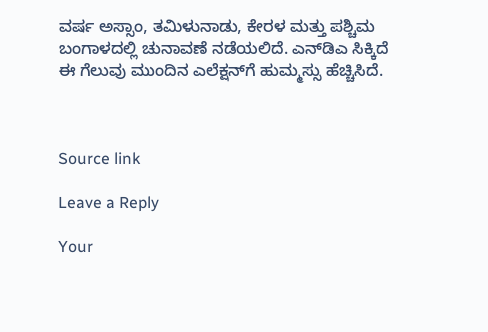ವರ್ಷ ಅಸ್ಸಾಂ, ತಮಿಳುನಾಡು, ಕೇರಳ ಮತ್ತು ಪಶ್ಚಿಮ ಬಂಗಾಳದಲ್ಲಿ ಚುನಾವಣೆ ನಡೆಯಲಿದೆ. ಎನ್‌ಡಿಎ ಸಿಕ್ಕಿದೆ ಈ ಗೆಲುವು ಮುಂದಿನ ಎಲೆಕ್ಷನ್‌ಗೆ ಹುಮ್ಮಸ್ಸು ಹೆಚ್ಚಿಸಿದೆ.



Source link

Leave a Reply

Your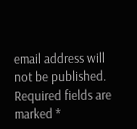email address will not be published. Required fields are marked *